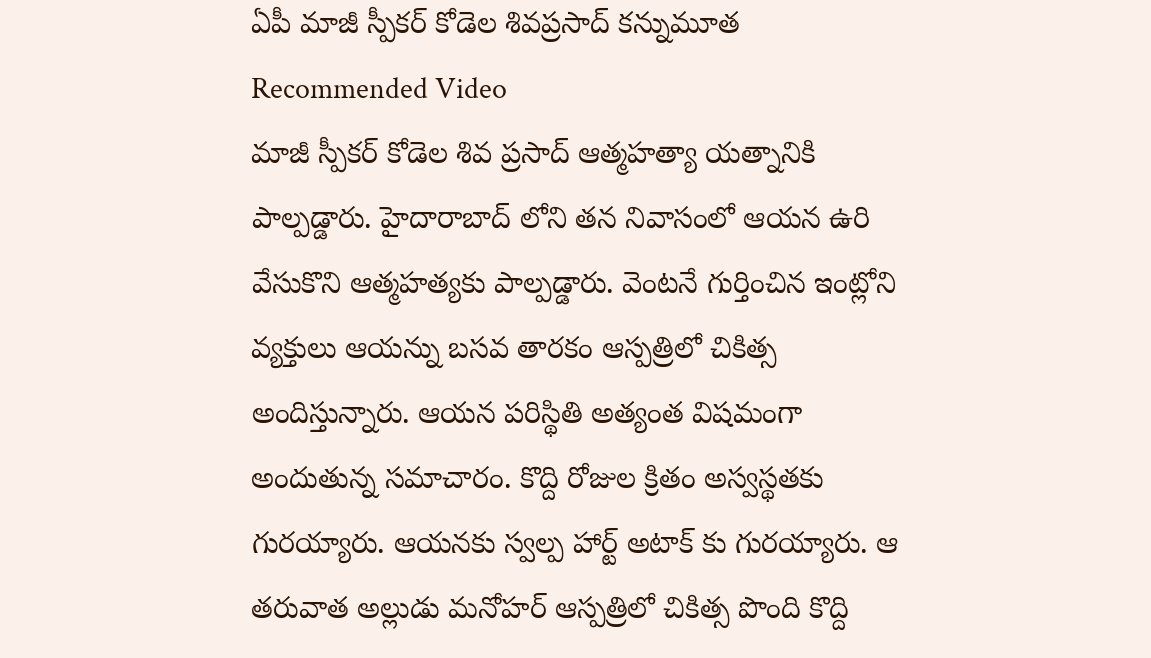ఏపీ మాజీ స్పీకర్ కోడెల శివప్రసాద్ కన్నుమూత
Recommended Video
మాజీ స్పీకర్ కోడెల శివ ప్రసాద్ ఆత్మహత్యా యత్నానికి పాల్పడ్డారు. హైదారాబాద్ లోని తన నివాసంలో ఆయన ఉరి వేసుకొని ఆత్మహత్యకు పాల్పడ్డారు. వెంటనే గుర్తించిన ఇంట్లోని వ్యక్తులు ఆయన్ను బసవ తారకం ఆస్పత్రిలో చికిత్స అందిస్తున్నారు. ఆయన పరిస్థితి అత్యంత విషమంగా అందుతున్న సమాచారం. కొద్ది రోజుల క్రితం అస్వస్థతకు గురయ్యారు. ఆయనకు స్వల్ప హార్ట్ అటాక్ కు గురయ్యారు. ఆ తరువాత అల్లుడు మనోహర్ ఆస్పత్రిలో చికిత్స పొంది కొద్ది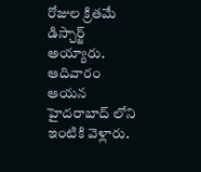రోజుల క్రితమే డిస్చార్జ్ అయ్యారు. ఆదివారం ఆయన హైదరాబాద్ లోని ఇంటికి వెళ్లారు.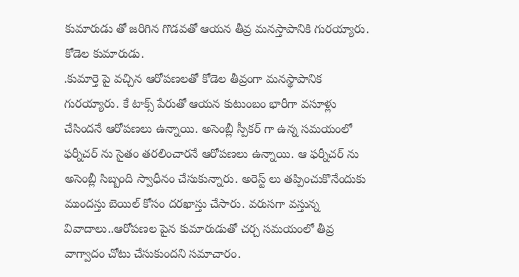కుమారుడు తో జరిగిన గొడవతో ఆయన తీవ్ర మనస్తాపానికి గురయ్యారు. కోడెల కుమారుడు.
.కుమార్తె పై వచ్చిన ఆరోపణలతో కోడెల తీవ్రంగా మనస్థాపానిక గురయ్యారు. కే టాక్స్ పేరుతో ఆయన కుటుంబం భారీగా వసూళ్లు చేసిందనే ఆరోపణలు ఉన్నాయి. అసెంబ్లీ స్పీకర్ గా ఉన్న సమయంలో ఫర్నీచర్ ను సైతం తరలించారనే ఆరోపణలు ఉన్నాయి. ఆ ఫర్నీచర్ ను అసెంబ్లీ సిబ్బంది స్వాధీనం చేసుకున్నారు. అరెస్ట్ లు తప్పించుకొనేందుకు ముందస్తు బెయిల్ కోసం దరఖాస్తు చేసారు. వరుసగా వస్తున్న వివాదాలు..ఆరోపణల పైన కుమారుడుతో చర్చ సమయంలో తీవ్ర వాగ్వాదం చోటు చేసుకుందని సమాచారం.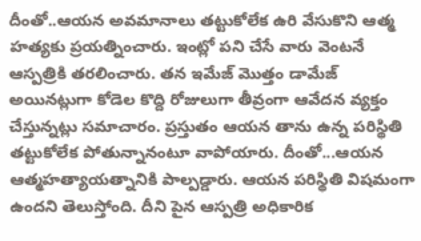దీంతో..ఆయన అవమానాలు తట్టుకోలేక ఉరి వేసుకొని ఆత్మ హత్యకు ప్రయత్నించారు. ఇంట్లో పని చేసే వారు వెంటనే ఆస్పత్రికి తరలించారు. తన ఇమేజ్ మొత్తం డామేజ్ అయినట్లుగా కోడెల కొద్ది రోజులుగా తీవ్రంగా ఆవేదన వ్యక్తం చేస్తున్నట్లు సమాచారం. ప్రస్తుతం ఆయన తాను ఉన్న పరిస్థితి తట్టుకోలేక పోతున్నానంటూ వాపోయారు. దీంతో...ఆయన ఆత్మహత్యాయత్నానికి పాల్పడ్డారు. ఆయన పరిస్థితి విషమంగా ఉందని తెలుస్తోంది. దీని పైన ఆస్పత్రి అధికారిక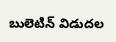బులెటిన్ విడుదల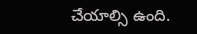చేయాల్సి ఉంది.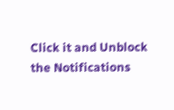Click it and Unblock the Notifications